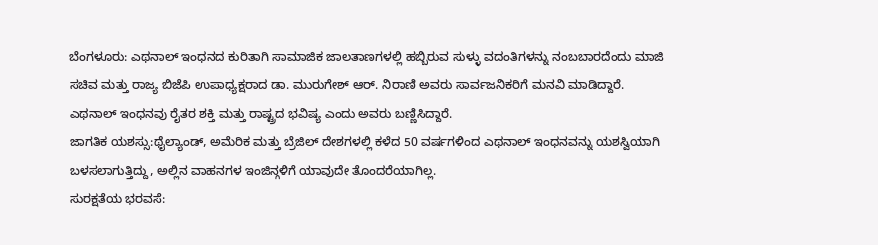ಬೆಂಗಳೂರು: ಎಥನಾಲ್ ಇಂಧನದ ಕುರಿತಾಗಿ ಸಾಮಾಜಿಕ ಜಾಲತಾಣಗಳಲ್ಲಿ ಹಬ್ಬಿರುವ ಸುಳ್ಳು ವದಂತಿಗಳನ್ನು ನಂಬಬಾರದೆಂದು ಮಾಜಿ ಸಚಿವ ಮತ್ತು ರಾಜ್ಯ ಬಿಜೆಪಿ ಉಪಾಧ್ಯಕ್ಷರಾದ ಡಾ. ಮುರುಗೇಶ್ ಆರ್. ನಿರಾಣಿ ಅವರು ಸಾರ್ವಜನಿಕರಿಗೆ ಮನವಿ ಮಾಡಿದ್ದಾರೆ. ಎಥನಾಲ್ ಇಂಧನವು ರೈತರ ಶಕ್ತಿ ಮತ್ತು ರಾಷ್ಟ್ರದ ಭವಿಷ್ಯ ಎಂದು ಅವರು ಬಣ್ಣಿಸಿದ್ದಾರೆ.
ಜಾಗತಿಕ ಯಶಸ್ಸು:ಥೈಲ್ಯಾಂಡ್, ಅಮೆರಿಕ ಮತ್ತು ಬ್ರೆಜಿಲ್ ದೇಶಗಳಲ್ಲಿ ಕಳೆದ 50 ವರ್ಷಗಳಿಂದ ಎಥನಾಲ್ ಇಂಧನವನ್ನು ಯಶಸ್ವಿಯಾಗಿ ಬಳಸಲಾಗುತ್ತಿದ್ದು, ಅಲ್ಲಿನ ವಾಹನಗಳ ಇಂಜಿನ್ಗಳಿಗೆ ಯಾವುದೇ ತೊಂದರೆಯಾಗಿಲ್ಲ.
ಸುರಕ್ಷತೆಯ ಭರವಸೆ: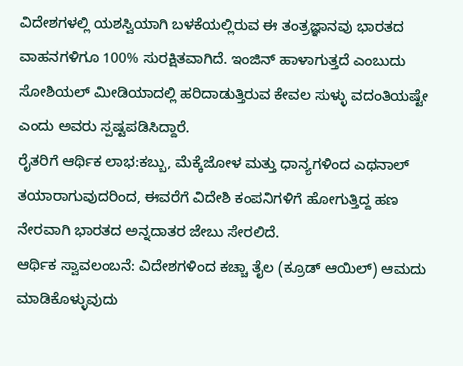ವಿದೇಶಗಳಲ್ಲಿ ಯಶಸ್ವಿಯಾಗಿ ಬಳಕೆಯಲ್ಲಿರುವ ಈ ತಂತ್ರಜ್ಞಾನವು ಭಾರತದ ವಾಹನಗಳಿಗೂ 100% ಸುರಕ್ಷಿತವಾಗಿದೆ. ಇಂಜಿನ್ ಹಾಳಾಗುತ್ತದೆ ಎಂಬುದು ಸೋಶಿಯಲ್ ಮೀಡಿಯಾದಲ್ಲಿ ಹರಿದಾಡುತ್ತಿರುವ ಕೇವಲ ಸುಳ್ಳು ವದಂತಿಯಷ್ಟೇ ಎಂದು ಅವರು ಸ್ಪಷ್ಟಪಡಿಸಿದ್ದಾರೆ.
ರೈತರಿಗೆ ಆರ್ಥಿಕ ಲಾಭ:ಕಬ್ಬು, ಮೆಕ್ಕೆಜೋಳ ಮತ್ತು ಧಾನ್ಯಗಳಿಂದ ಎಥನಾಲ್ ತಯಾರಾಗುವುದರಿಂದ, ಈವರೆಗೆ ವಿದೇಶಿ ಕಂಪನಿಗಳಿಗೆ ಹೋಗುತ್ತಿದ್ದ ಹಣ ನೇರವಾಗಿ ಭಾರತದ ಅನ್ನದಾತರ ಜೇಬು ಸೇರಲಿದೆ.
ಆರ್ಥಿಕ ಸ್ವಾವಲಂಬನೆ: ವಿದೇಶಗಳಿಂದ ಕಚ್ಚಾ ತೈಲ (ಕ್ರೂಡ್ ಆಯಿಲ್) ಆಮದು ಮಾಡಿಕೊಳ್ಳುವುದು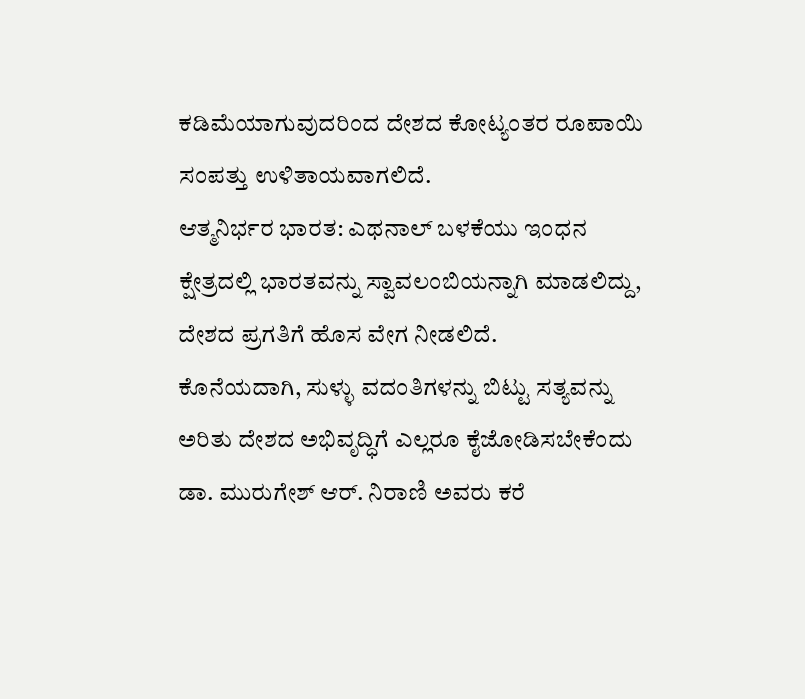ಕಡಿಮೆಯಾಗುವುದರಿಂದ ದೇಶದ ಕೋಟ್ಯಂತರ ರೂಪಾಯಿ ಸಂಪತ್ತು ಉಳಿತಾಯವಾಗಲಿದೆ.
ಆತ್ಮನಿರ್ಭರ ಭಾರತ: ಎಥನಾಲ್ ಬಳಕೆಯು ಇಂಧನ ಕ್ಷೇತ್ರದಲ್ಲಿ ಭಾರತವನ್ನು ಸ್ವಾವಲಂಬಿಯನ್ನಾಗಿ ಮಾಡಲಿದ್ದು, ದೇಶದ ಪ್ರಗತಿಗೆ ಹೊಸ ವೇಗ ನೀಡಲಿದೆ.
ಕೊನೆಯದಾಗಿ, ಸುಳ್ಳು ವದಂತಿಗಳನ್ನು ಬಿಟ್ಟು ಸತ್ಯವನ್ನು ಅರಿತು ದೇಶದ ಅಭಿವೃದ್ಧಿಗೆ ಎಲ್ಲರೂ ಕೈಜೋಡಿಸಬೇಕೆಂದು ಡಾ. ಮುರುಗೇಶ್ ಆರ್. ನಿರಾಣಿ ಅವರು ಕರೆ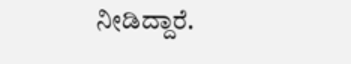ನೀಡಿದ್ದಾರೆ.